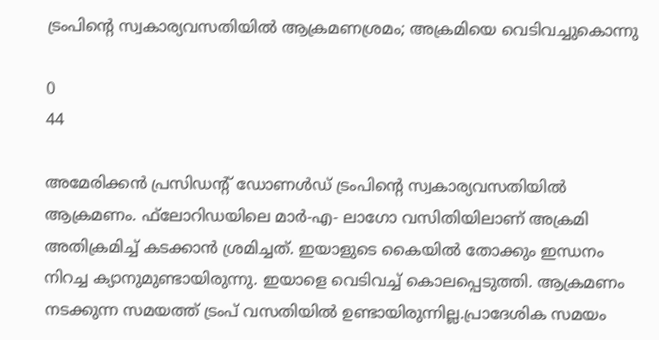ട്രംപിന്റെ സ്വകാര്യവസതിയില്‍ ആക്രമണശ്രമം; അക്രമിയെ വെടിവച്ചുകൊന്നു

0
44

അമേരിക്കന്‍ പ്രസിഡന്റ് ഡോണള്‍ഡ് ട്രംപിന്റെ സ്വകാര്യവസതിയില്‍ ആക്രമണം. ഫ്‌ലോറിഡയിലെ മാര്‍-എ- ലാഗോ വസിതിയിലാണ് അക്രമി അതിക്രമിച്ച് കടക്കാന്‍ ശ്രമിച്ചത്. ഇയാളുടെ കൈയില്‍ തോക്കും ഇന്ധനം നിറച്ച ക്യാനുമുണ്ടായിരുന്നു. ഇയാളെ വെടിവച്ച് കൊലപ്പെടുത്തി. ആക്രമണം നടക്കുന്ന സമയത്ത് ട്രംപ് വസതിയില്‍ ഉണ്ടായിരുന്നില്ല.പ്രാദേശിക സമയം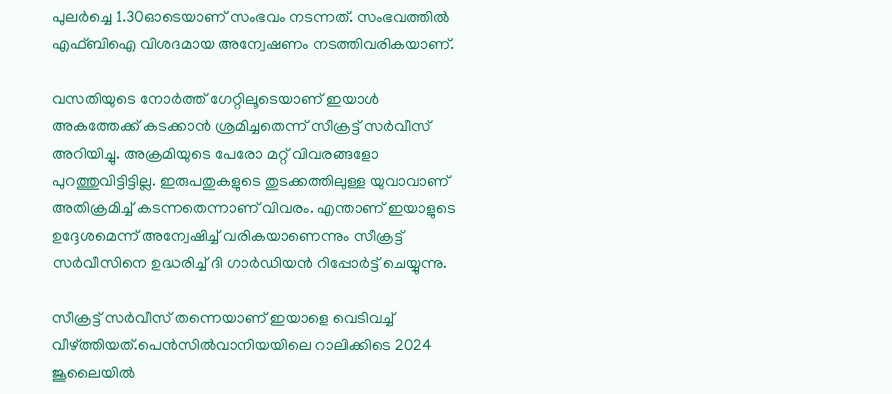പുലര്‍ച്ചെ 1.30ഓടെയാണ് സംഭവം നടന്നത്. സംഭവത്തില്‍ എഫ്ബിഐ വിശദമായ അന്വേഷണം നടത്തിവരികയാണ്.

വസതിയുടെ നോര്‍ത്ത് ഗേറ്റിലൂടെയാണ് ഇയാള്‍ അകത്തേക്ക് കടക്കാന്‍ ശ്രമിച്ചതെന്ന് സീക്രട്ട് സര്‍വീസ് അറിയിച്ചു. അക്രമിയുടെ പേരോ മറ്റ് വിവരങ്ങളോ പുറത്തുവിട്ടിട്ടില്ല. ഇരുപതുകളുടെ തുടക്കത്തിലുള്ള യുവാവാണ് അതിക്രമിച്ച് കടന്നതെന്നാണ് വിവരം. എന്താണ് ഇയാളുടെ ഉദ്ദേശമെന്ന് അന്വേഷിച്ച് വരികയാണെന്നും സീക്രട്ട് സര്‍വീസിനെ ഉദ്ധരിച്ച് ദി ഗാര്‍ഡിയന്‍ റിപ്പോര്‍ട്ട് ചെയ്യുന്നു.

സീക്രട്ട് സര്‍വീസ് തന്നെയാണ് ഇയാളെ വെടിവച്ച് വീഴ്ത്തിയത്.പെന്‍സില്‍വാനിയയിലെ റാലിക്കിടെ 2024 ജൂലൈയില്‍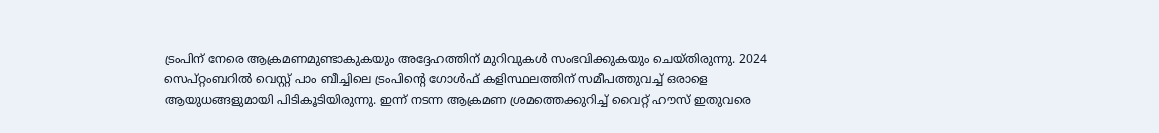ട്രംപിന് നേരെ ആക്രമണമുണ്ടാകുകയും അദ്ദേഹത്തിന് മുറിവുകള്‍ സംഭവിക്കുകയും ചെയ്തിരുന്നു. 2024 സെപ്റ്റംബറില്‍ വെസ്റ്റ് പാം ബീച്ചിലെ ട്രംപിന്റെ ഗോള്‍ഫ് കളിസ്ഥലത്തിന് സമീപത്തുവച്ച് ഒരാളെ ആയുധങ്ങളുമായി പിടികൂടിയിരുന്നു. ഇന്ന് നടന്ന ആക്രമണ ശ്രമത്തെക്കുറിച്ച് വൈറ്റ് ഹൗസ് ഇതുവരെ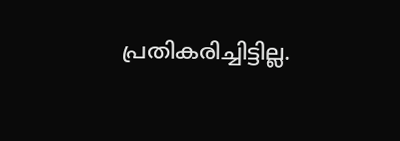പ്രതികരിച്ചിട്ടില്ല.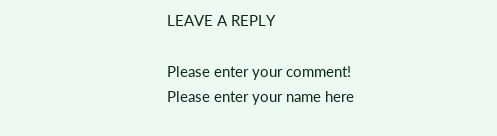LEAVE A REPLY

Please enter your comment!
Please enter your name here